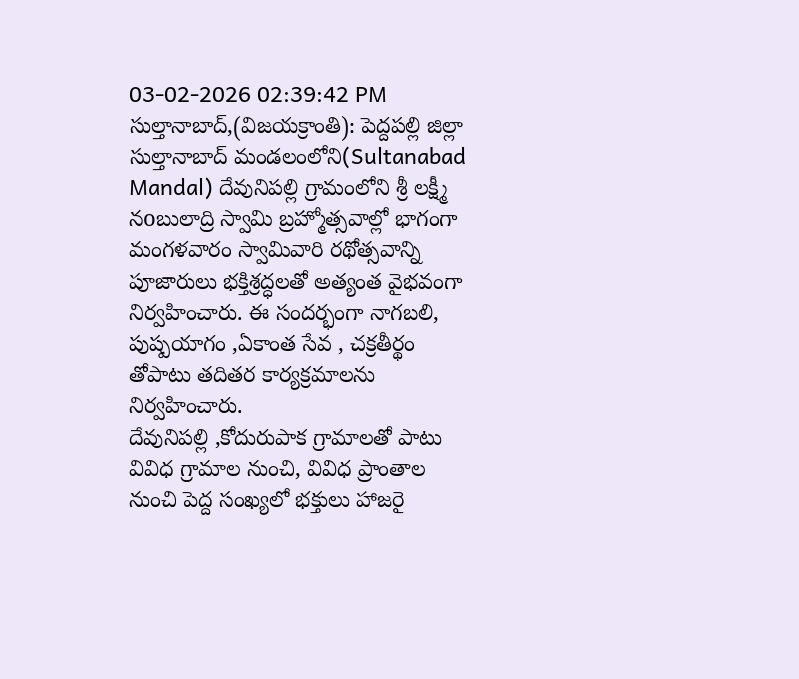03-02-2026 02:39:42 PM
సుల్తానాబాద్,(విజయక్రాంతి): పెద్దపల్లి జిల్లా సుల్తానాబాద్ మండలంలోని(Sultanabad Mandal) దేవునిపల్లి గ్రామంలోని శ్రీ లక్ష్మీ నoబులాద్రి స్వామి బ్రహ్మోత్సవాల్లో భాగంగా మంగళవారం స్వామివారి రథోత్సవాన్ని పూజారులు భక్తిశ్రద్ధలతో అత్యంత వైభవంగా నిర్వహించారు. ఈ సందర్భంగా నాగబలి, పుష్పయాగం ,ఏకాంత సేవ , చక్రతీర్థం తోపాటు తదితర కార్యక్రమాలను నిర్వహించారు.
దేవునిపల్లి ,కోదురుపాక గ్రామాలతో పాటు వివిధ గ్రామాల నుంచి, వివిధ ప్రాంతాల నుంచి పెద్ద సంఖ్యలో భక్తులు హాజరై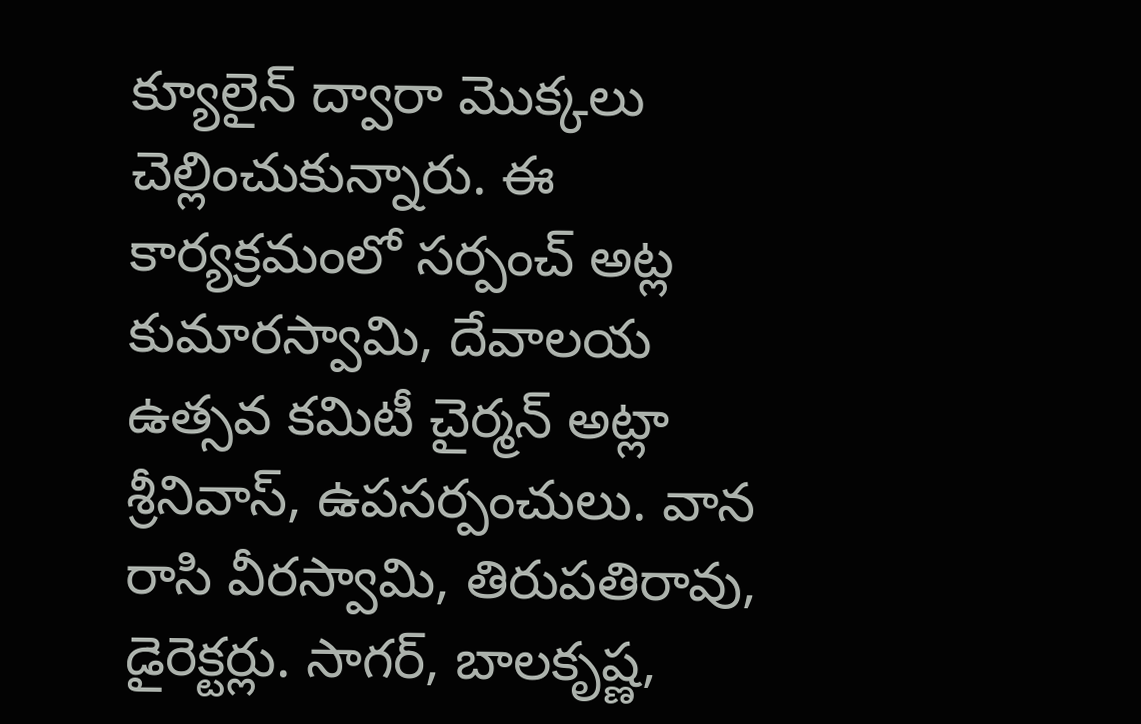క్యూలైన్ ద్వారా మొక్కలు చెల్లించుకున్నారు. ఈ కార్యక్రమంలో సర్పంచ్ అట్ల కుమారస్వామి, దేవాలయ ఉత్సవ కమిటీ చైర్మన్ అట్లా శ్రీనివాస్, ఉపసర్పంచులు. వాన రాసి వీరస్వామి, తిరుపతిరావు, డైరెక్టర్లు. సాగర్, బాలకృష్ణ,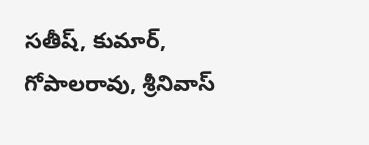సతీష్, కుమార్, గోపాలరావు, శ్రీనివాస్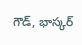గౌడ్, భాస్కర్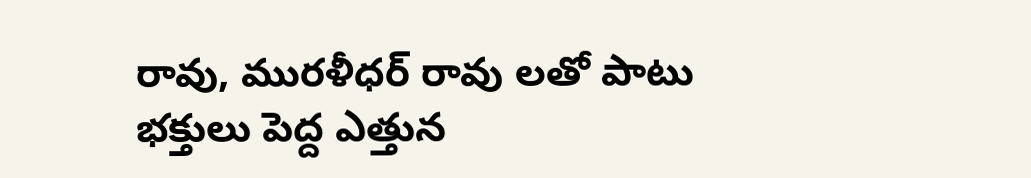రావు, మురళీధర్ రావు లతో పాటు భక్తులు పెద్ద ఎత్తున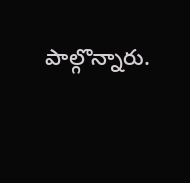పాల్గొన్నారు.